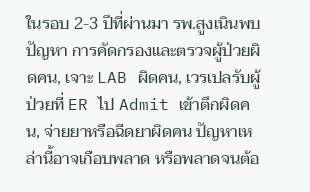ในรอบ 2-3 ปีที่ผ่านมา รพ.สูงเนินพบปัญหา การคัดกรองและตรวจผู้ป่วยผิดคน, เจาะ LAB ผิดคน, เวรเปลรับผู้ป่วยที่ ER ไป Admit เข้าตึกผิดคน, จ่ายยาหรือฉีดยาผิดคน ปัญหาเหล่านี้อาจเกือบพลาด หรือพลาดจนต้อ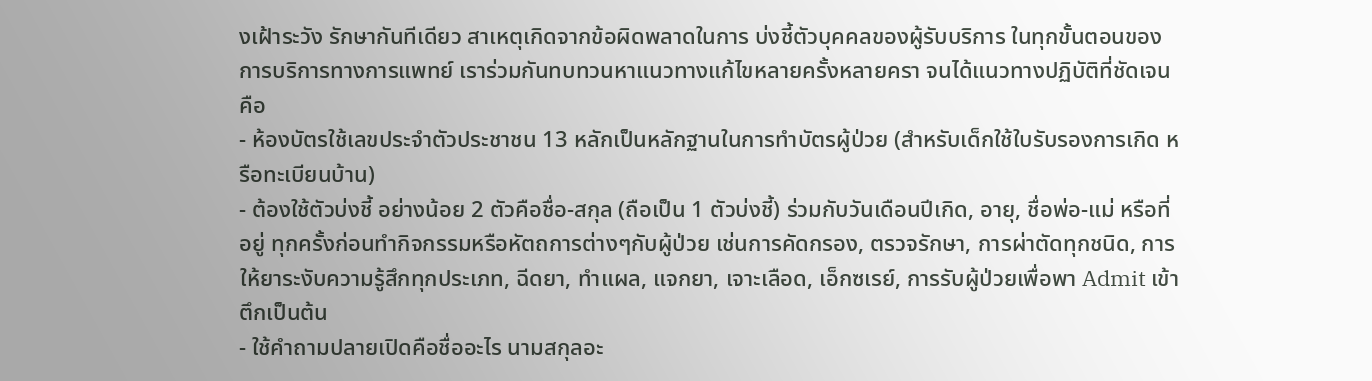งเฝ้าระวัง รักษากันทีเดียว สาเหตุเกิดจากข้อผิดพลาดในการ บ่งชี้ตัวบุคคลของผู้รับบริการ ในทุกขั้นตอนของการบริการทางการแพทย์ เราร่วมกันทบทวนหาแนวทางแก้ไขหลายครั้งหลายครา จนได้แนวทางปฏิบัติที่ชัดเจน คือ
- ห้องบัตรใช้เลขประจำตัวประชาชน 13 หลักเป็นหลักฐานในการทำบัตรผู้ป่วย (สำหรับเด็กใช้ใบรับรองการเกิด หรือทะเบียนบ้าน)
- ต้องใช้ตัวบ่งชี้ อย่างน้อย 2 ตัวคือชื่อ-สกุล (ถือเป็น 1 ตัวบ่งชี้) ร่วมกับวันเดือนปีเกิด, อายุ, ชื่อพ่อ-แม่ หรือที่อยู่ ทุกครั้งก่อนทำกิจกรรมหรือหัตถการต่างๆกับผู้ป่วย เช่นการคัดกรอง, ตรวจรักษา, การผ่าตัดทุกชนิด, การให้ยาระงับความรู้สึกทุกประเภท, ฉีดยา, ทำแผล, แจกยา, เจาะเลือด, เอ็กซเรย์, การรับผู้ป่วยเพื่อพา Admit เข้าตึกเป็นต้น
- ใช้คำถามปลายเปิดคือชื่ออะไร นามสกุลอะ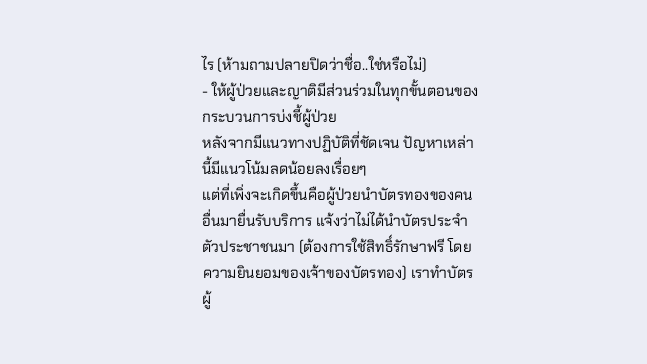ไร (ห้ามถามปลายปิดว่าชื่อ..ใช่หรือไม่)
- ให้ผู้ป่วยและญาติมีส่วนร่วมในทุกขั้นตอนของกระบวนการบ่งชี้ผู้ป่วย
หลังจากมีแนวทางปฏิบัติที่ชัดเจน ปัญหาเหล่านี้มีแนวโน้มลดน้อยลงเรื่อยๆ
แต่ที่เพิ่งจะเกิดขึ้นคือผู้ป่วยนำบัตรทองของคนอื่นมายื่นรับบริการ แจ้งว่าไม่ได้นำบัตรประจำตัวประชาชนมา (ต้องการใช้สิทธิ์รักษาฟรี โดยความยินยอมของเจ้าของบัตรทอง) เราทำบัตรผู้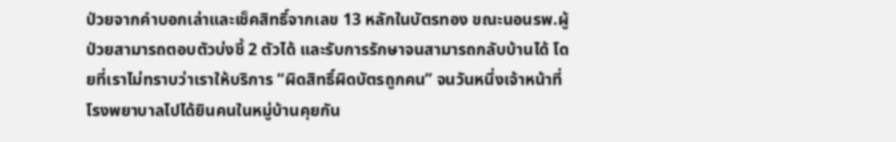ป่วยจากคำบอกเล่าและเช็คสิทธิ์จากเลข 13 หลักในบัตรทอง ขณะนอนรพ.ผู้ป่วยสามารถตอบตัวบ่งชี้ 2 ตัวได้ และรับการรักษาจนสามารถกลับบ้านได้ โดยที่เราไม่ทราบว่าเราให้บริการ “ผิดสิทธิ์ผิดบัตรถูกคน” จนวันหนึ่งเจ้าหน้าที่โรงพยาบาลไปได้ยินคนในหมู่บ้านคุยกัน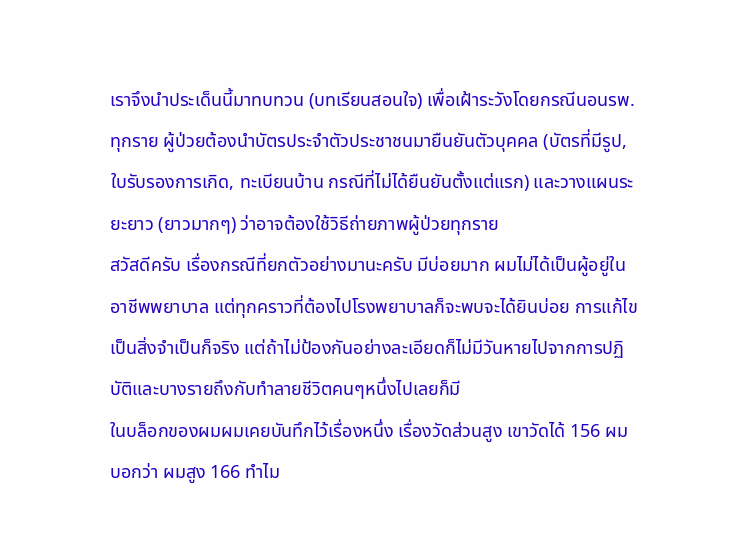เราจึงนำประเด็นนี้มาทบทวน (บทเรียนสอนใจ) เพื่อเฝ้าระวังโดยกรณีนอนรพ.ทุกราย ผู้ป่วยต้องนำบัตรประจำตัวประชาชนมายืนยันตัวบุคคล (บัตรที่มีรูป, ใบรับรองการเกิด, ทะเบียนบ้าน กรณีที่ไม่ได้ยืนยันตั้งแต่แรก) และวางแผนระยะยาว (ยาวมากๆ) ว่าอาจต้องใช้วิธีถ่ายภาพผู้ป่วยทุกราย
สวัสดีครับ เรื่องกรณีที่ยกตัวอย่างมานะครับ มีบ่อยมาก ผมไม่ได้เป็นผู้อยู่ในอาชีพพยาบาล แต่ทุกคราวที่ต้องไปโรงพยาบาลก็จะพบจะได้ยินบ่อย การแก้ไขเป็นสิ่งจำเป็นก็จริง แต่ถ้าไม่ป้องกันอย่างละเอียดก็ไม่มีวันหายไปจากการปฏิบัติและบางรายถึงกับทำลายชีวิตคนๆหนึ่งไปเลยก็มี
ในบล็อกของผมผมเคยบันทึกไว้เรื่องหนึ่ง เรื่องวัดส่วนสูง เขาวัดได้ 156 ผมบอกว่า ผมสูง 166 ทำไม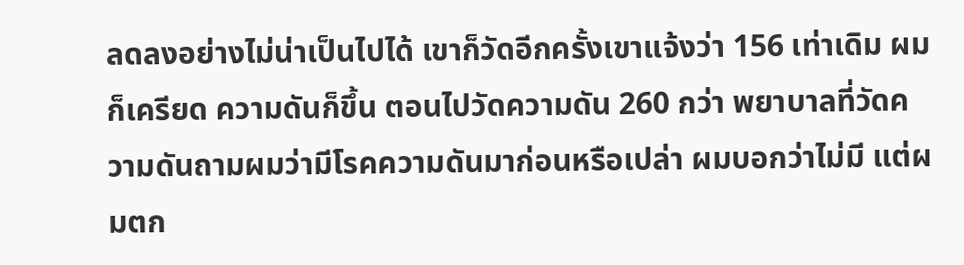ลดลงอย่างไม่น่าเป็นไปได้ เขาก็วัดอีกครั้งเขาแจ้งว่า 156 เท่าเดิม ผมก็เครียด ความดันก็ขึ้น ตอนไปวัดความดัน 260 กว่า พยาบาลที่วัดความดันถามผมว่ามีโรคความดันมาก่อนหรือเปล่า ผมบอกว่าไม่มี แต่ผมตก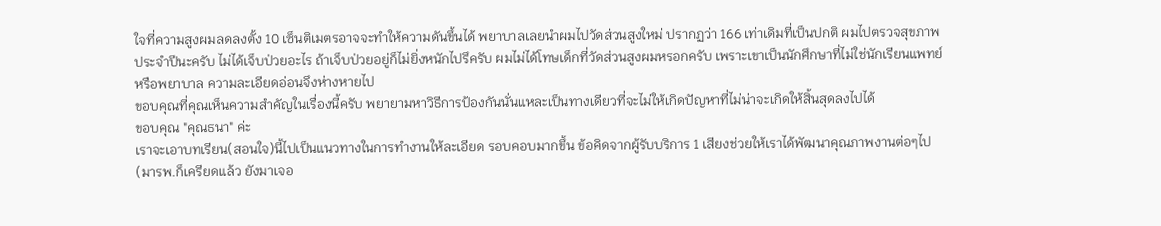ใจที่ความสูงผมลดลงตั้ง 10 เซ็นติเมตรอาจจะทำให้ความดันขึ้นได้ พยาบาลเลยนำผมไปวัดส่วนสูงใหม่ ปรากฏว่า 166 เท่าเดิมที่เป็นปกติ ผมไปตรวจสุขภาพประจำปีนะครับ ไม่ได้เจ็บป่วยอะไร ถ้าเจ็บป่วยอยู่ก็ไม่ยิ่งหนักไปรึครับ ผมไม่ได้โทษเด็กที่วัดส่วนสูงผมหรอกครับ เพราะเขาเป็นนักศึกษาที่ไม่ใช่นักเรียนแพทย์หรือพยาบาล ความละเอียดอ่อนจึงห่างหายไป
ขอบคุณที่คุณเห็นความสำคัญในเรื่องนี้ครับ พยายามหาวิธีการป้องกันนั่นแหละเป็นทางเดียวที่จะไม่ให้เกิดปัญหาที่ไม่น่าจะเกิดให้สิ้นสุดลงไปได้
ขอบคุณ "คุณธนา" ค่ะ
เราจะเอาบทเรียน(สอนใจ)นี้ไปเป็นแนวทางในการทำงานให้ละเอียด รอบคอบมากขึ้น ข้อคิดจากผู้รับบริการ 1 เสียงช่วยให้เราได้พัฒนาคุณภาพงานต่อๆไป
(มารพ.ก็เครียดแล้ว ยังมาเจอ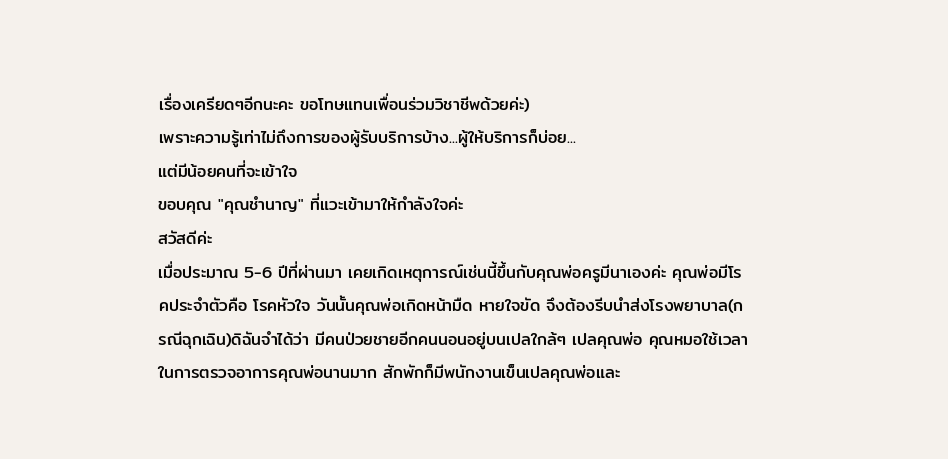เรื่องเครียดๆอีกนะคะ ขอโทษแทนเพื่อนร่วมวิชาชีพด้วยค่ะ)
เพราะความรู้เท่าไม่ถึงการของผู้รับบริการบ้าง...ผู้ให้บริการก็บ่อย...
แต่มีน้อยคนที่จะเข้าใจ
ขอบคุณ "คุณชำนาญ" ที่แวะเข้ามาให้กำลังใจค่ะ
สวัสดีค่ะ
เมื่อประมาณ 5-6 ปีที่ผ่านมา เคยเกิดเหตุการณ์เช่นนี้ขึ้นกับคุณพ่อครูมีนาเองค่ะ คุณพ่อมีโรคประจำตัวคือ โรคหัวใจ วันนั้นคุณพ่อเกิดหน้ามืด หายใจขัด จึงต้องรีบนำส่งโรงพยาบาล(กรณีฉุกเฉิน)ดิฉันจำได้ว่า มีคนป่วยชายอีกคนนอนอยู่บนเปลใกล้ๆ เปลคุณพ่อ คุณหมอใช้เวลาในการตรวจอาการคุณพ่อนานมาก สักพักก็มีพนักงานเข็นเปลคุณพ่อและ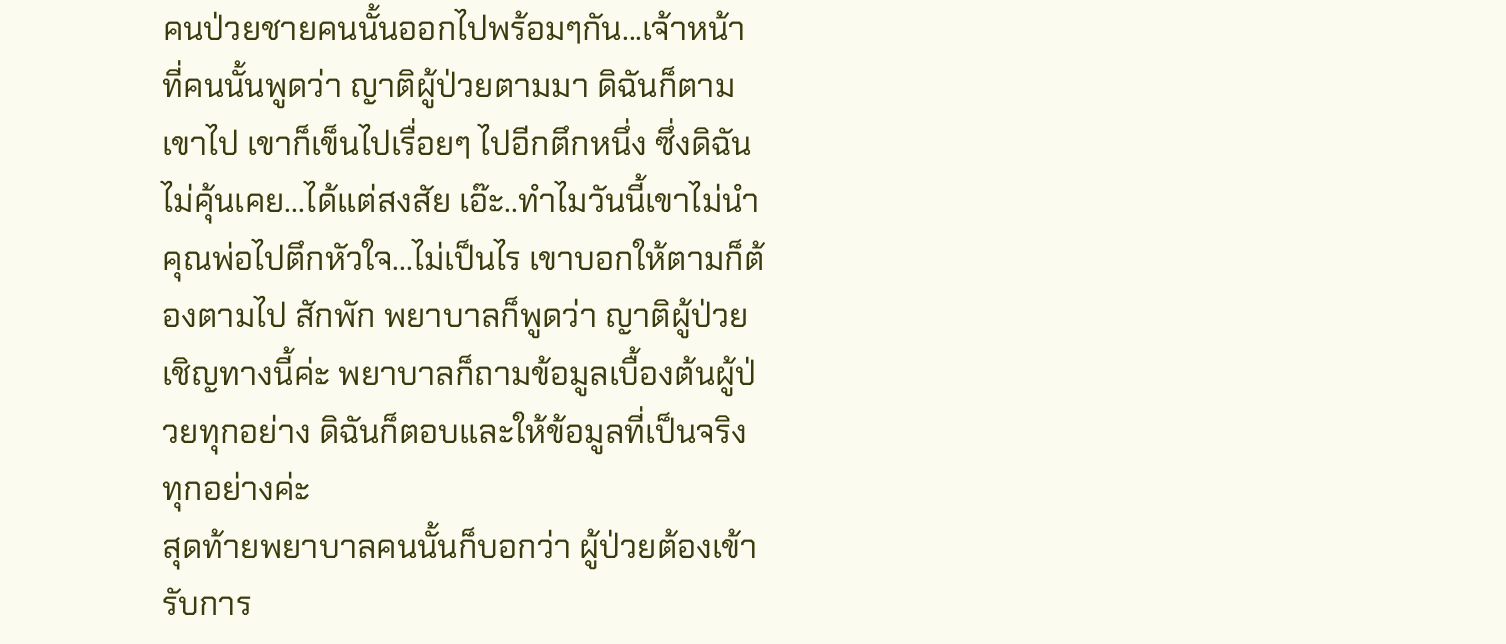คนป่วยชายคนนั้นออกไปพร้อมๆกัน...เจ้าหน้าที่คนนั้นพูดว่า ญาติผู้ป่วยตามมา ดิฉันก็ตามเขาไป เขาก็เข็นไปเรื่อยๆ ไปอีกตึกหนึ่ง ซึ่งดิฉันไม่คุ้นเคย...ได้แต่สงสัย เอ๊ะ..ทำไมวันนี้เขาไม่นำคุณพ่อไปตึกหัวใจ...ไม่เป็นไร เขาบอกให้ตามก็ต้องตามไป สักพัก พยาบาลก็พูดว่า ญาติผู้ป่วยเชิญทางนี้ค่ะ พยาบาลก็ถามข้อมูลเบื้องต้นผู้ป่วยทุกอย่าง ดิฉันก็ตอบและให้ข้อมูลที่เป็นจริงทุกอย่างค่ะ
สุดท้ายพยาบาลคนนั้นก็บอกว่า ผู้ป่วยต้องเข้ารับการ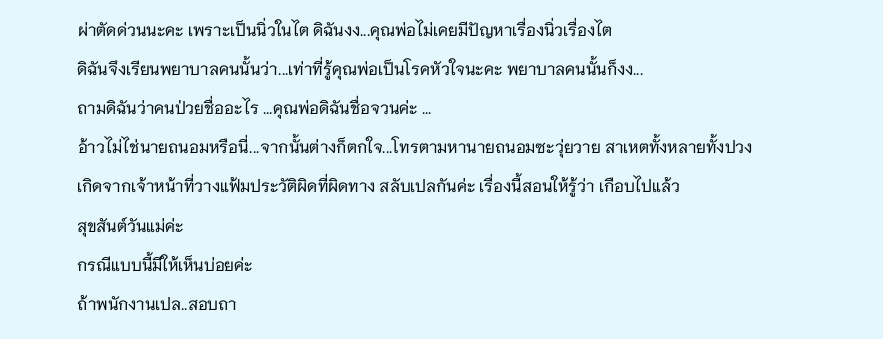ผ่าตัดด่วนนะคะ เพราะเป็นนิ่วในไต ดิฉันงง...คุณพ่อไม่เคยมีปัญหาเรื่องนิ่วเรื่องไต
ดิฉันจึงเรียนพยาบาลคนนั้นว่า...เท่าที่รู้คุณพ่อเป็นโรคหัวใจนะคะ พยาบาลคนนั้นก็งง...
ถามดิฉันว่าคนป่วยชื่ออะไร ...คุณพ่อดิฉันชื่อจวนค่ะ ...
อ้าวไม่ไช่นายถนอมหรือนี่...จากนั้นต่างก็ตกใจ...โทรตามหานายถนอมซะวุ่ยวาย สาเหตทั้งหลายทั้งปวงเกิดจากเจ้าหน้าที่วางแฟ้มประวัติผิดที่ผิดทาง สลับเปลกันค่ะ เรื่องนี้สอนให้รู้ว่า เกือบไปแล้ว
สุขสันต์วันแม่ค่ะ
กรณีแบบนี้มีให้เห็นบ่อยค่ะ
ถ้าพนักงานเปล..สอบถา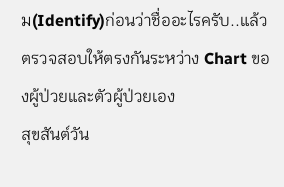ม(Identify)ก่อนว่าชื่ออะไรครับ..แล้วตรวจสอบให้ตรงกันระหว่าง Chart ของผู้ป่วยและตัวผู้ป่วยเอง
สุขสันต์วัน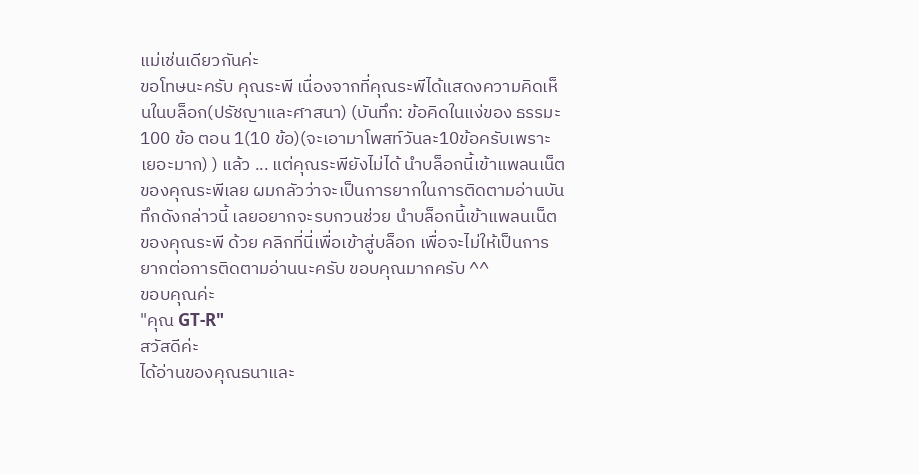แม่เช่นเดียวกันค่ะ
ขอโทษนะครับ คุณระพี เนื่องจากที่คุณระพีได้แสดงความคิดเห็นในบล็อก(ปรัชญาและศาสนา) (บันทึก: ข้อคิดในแง่ของ ธรรมะ 100 ข้อ ตอน 1(10 ข้อ)(จะเอามาโพสท์วันละ10ข้อครับเพราะเยอะมาก) ) แล้ว ... แต่คุณระพียังไม่ได้ นำบล็อกนี้เข้าแพลนเน็ตของคุณระพีเลย ผมกลัวว่าจะเป็นการยากในการติดตามอ่านบันทึกดังกล่าวนี้ เลยอยากจะรบกวนช่วย นำบล็อกนี้เข้าแพลนเน็ตของคุณระพี ด้วย คลิกที่นี่เพื่อเข้าสู่บล็อก เพื่อจะไม่ให้เป็นการยากต่อการติดตามอ่านนะครับ ขอบคุณมากครับ ^^
ขอบคุณค่ะ
"คุณ GT-R"
สวัสดีค่ะ
ได้อ่านของคุณธนาและ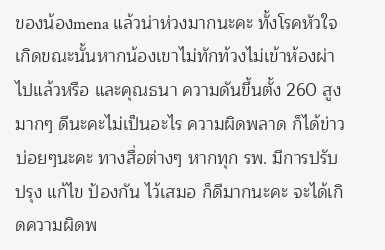ของน้องmena แล้วน่าห่วงมากนะคะ ทั้งโรคหัวใจ เกิดขณะนั้นหากน้องเขาไม่ทักท้วงไม่เข้าห้องผ่าไปแล้วหรือ และคุณธนา ความดันขึ้นตั้ง 260 สูงมากๆ ดีนะคะไม่เป็นอะไร ความผิดพลาด ก็ได้ข่าวบ่อยๆนะคะ ทางสื่อต่างๆ หากทุก รพ. มีการปรับปรุง แก้ไข ป้องกัน ไว้เสมอ ก็ดีมากนะคะ จะได้เกิดความผิดพ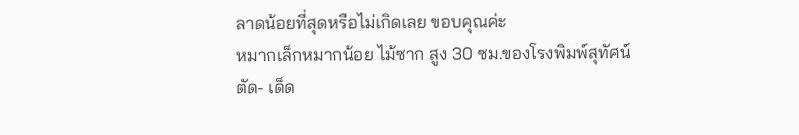ลาดน้อยที่สุดหรือไม่เกิดเลย ขอบคุณค่ะ
หมากเล็กหมากน้อย ไม้ซาก สูง 30 ซม.ของโรงพิมพ์สุทัศน์
ตัด- เด็ด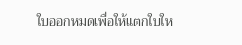ใบออกหมดเพื่อให้แตกใบให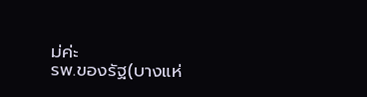ม่ค่ะ
รพ.ของรัฐ(บางแห่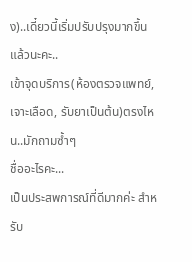ง)..เดี๋ยวนี้เริ่มปรับปรุงมากขึ้นแล้วนะคะ..
เข้าจุดบริการ(ห้องตรวจแพทย์, เจาะเลือด, รับยาเป็นต้น)ตรงไหน..มักถามซ้ำๆ
ชื่ออะไรคะ...
เป็นประสพการณ์ที่ดีมากค่ะ สำหรับ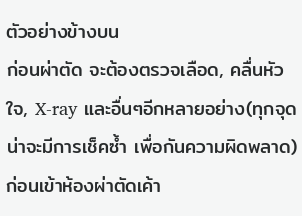ตัวอย่างข้างบน
ก่อนผ่าตัด จะต้องตรวจเลือด, คลื่นหัวใจ, X-ray และอื่นๆอีกหลายอย่าง(ทุกจุดน่าจะมีการเช็คซ้ำ เพื่อกันความผิดพลาด)
ก่อนเข้าห้องผ่าตัดเค้า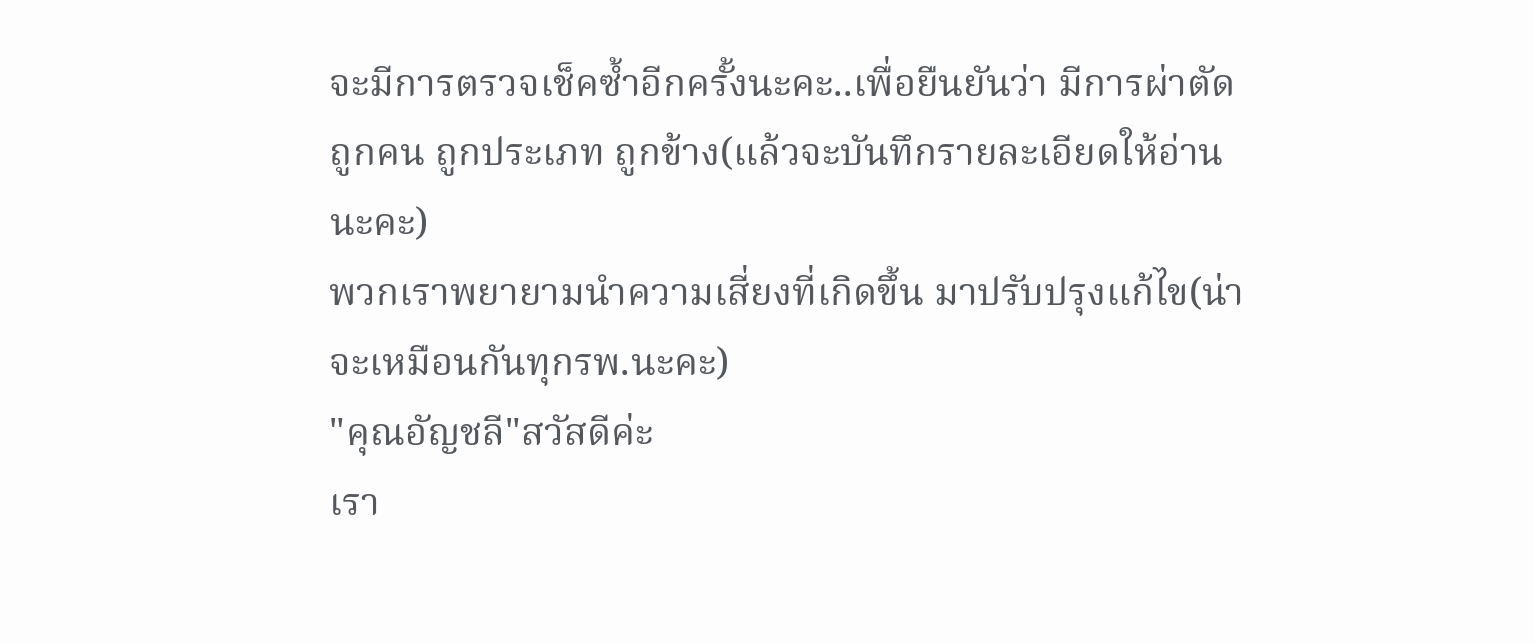จะมีการตรวจเช็คซ้ำอีกครั้งนะคะ..เพื่อยืนยันว่า มีการผ่าตัดถูกคน ถูกประเภท ถูกข้าง(แล้วจะบันทึกรายละเอียดให้อ่านนะคะ)
พวกเราพยายามนำความเสี่ยงที่เกิดขึ้น มาปรับปรุงแก้ไข(น่าจะเหมือนกันทุกรพ.นะคะ)
"คุณอัญชลี"สวัสดีค่ะ
เรา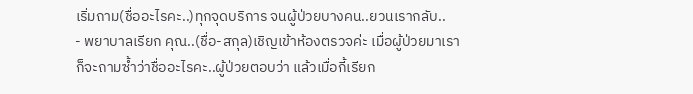เริ่มถาม(ชื่ออะไรคะ..)ทุกจุดบริการ จนผู้ป่วยบางคน..ยวนเรากลับ..
- พยาบาลเรียก คุณ..(ชื่อ-สกุล)เชิญเข้าห้องตรวจค่ะ เมื่อผู้ป่วยมาเราก็จะถามซ้ำว่าชื่ออะไรคะ..ผู้ป่วยตอบว่า แล้วเมื่อกี้เรียก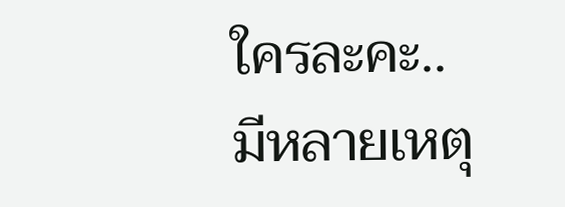ใครละคะ..
มีหลายเหตุ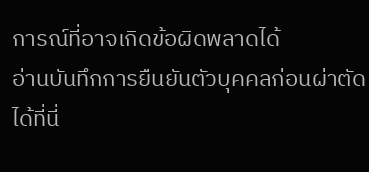การณ์ที่อาจเกิดข้อผิดพลาดได้
อ่านบันทึกการยืนยันตัวบุคคลก่อนผ่าตัด ได้ที่นี่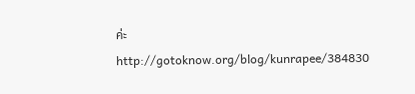ค่ะ
http://gotoknow.org/blog/kunrapee/384830